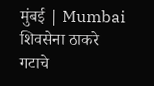मुंबई | Mumbai
शिवसेना ठाकरे गटाचे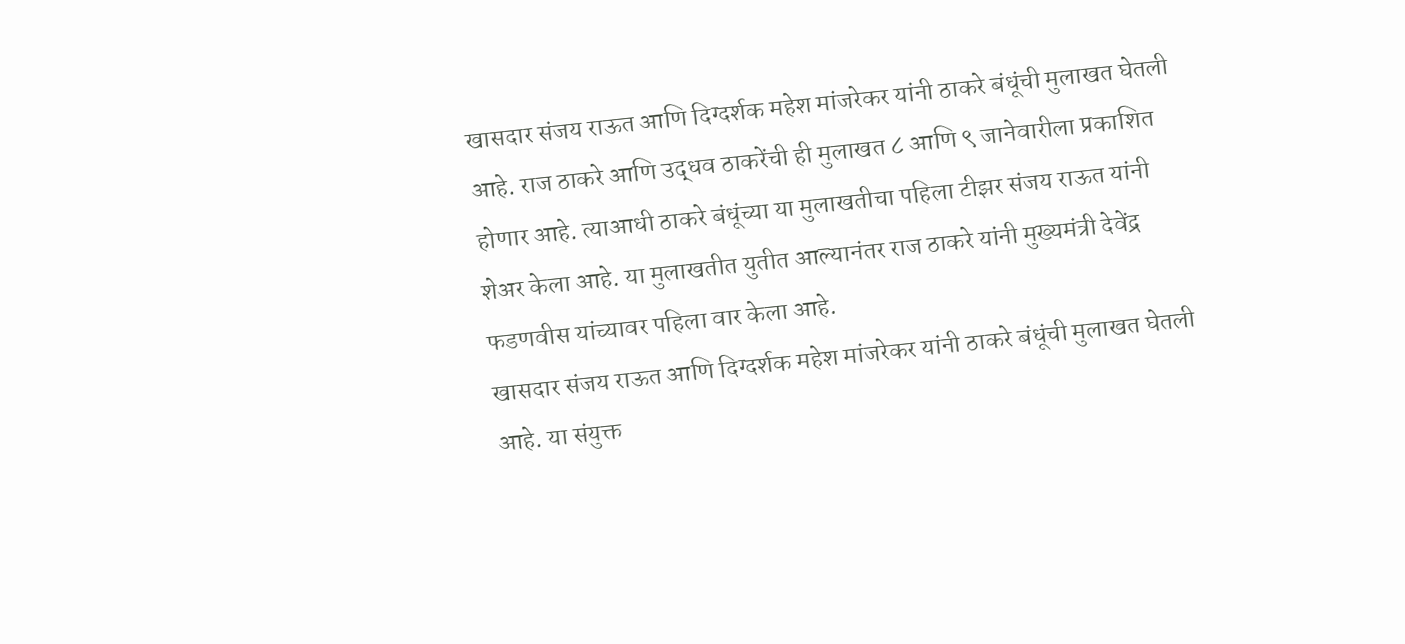खासदार संजय राऊत आणि दिग्दर्शक महेश मांजरेकर यांनी ठाकरे बंधूंची मुलाखत घेतली आहे. राज ठाकरे आणि उद्धव ठाकरेंची ही मुलाखत ८ आणि ९ जानेवारीला प्रकाशित होणार आहे. त्याआधी ठाकरे बंधूंच्या या मुलाखतीचा पहिला टीझर संजय राऊत यांनी शेअर केला आहे. या मुलाखतीत युतीत आल्यानंतर राज ठाकरे यांनी मुख्यमंत्री देवेंद्र फडणवीस यांच्यावर पहिला वार केला आहे.
खासदार संजय राऊत आणि दिग्दर्शक महेश मांजरेकर यांनी ठाकरे बंधूंची मुलाखत घेतली आहे. या संयुक्त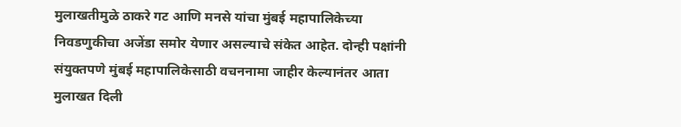मुलाखतीमुळे ठाकरे गट आणि मनसे यांचा मुंबई महापालिकेच्या निवडणुकीचा अजेंडा समोर येणार असल्याचे संकेत आहेत. दोन्ही पक्षांनी संयुक्तपणे मुंबई महापालिकेसाठी वचननामा जाहीर केल्यानंतर आता मुलाखत दिली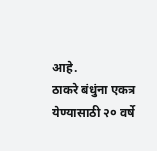आहे.
ठाकरे बंधुंना एकत्र येण्यासाठी २० वर्षे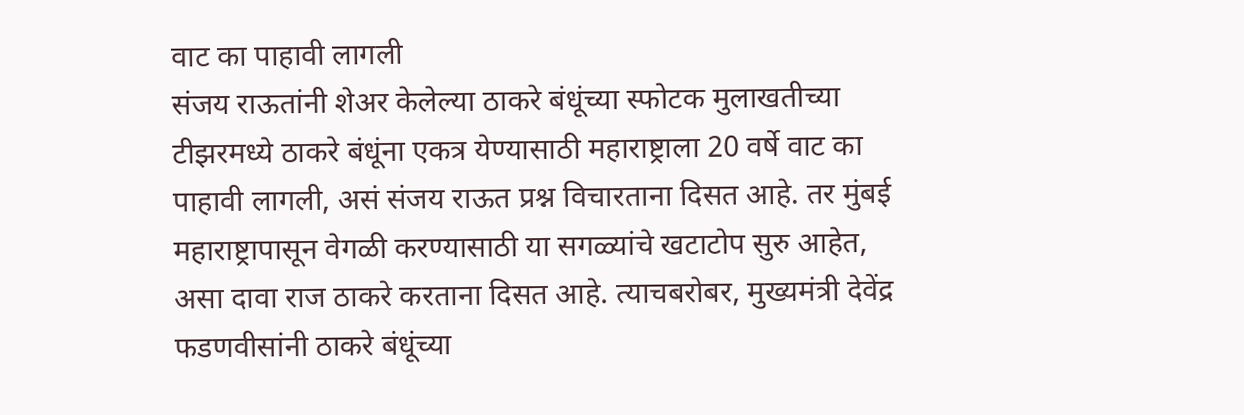वाट का पाहावी लागली
संजय राऊतांनी शेअर केलेल्या ठाकरे बंधूंच्या स्फोटक मुलाखतीच्या टीझरमध्ये ठाकरे बंधूंना एकत्र येण्यासाठी महाराष्ट्राला 20 वर्षे वाट का पाहावी लागली, असं संजय राऊत प्रश्न विचारताना दिसत आहे. तर मुंबई महाराष्ट्रापासून वेगळी करण्यासाठी या सगळ्यांचे खटाटोप सुरु आहेत, असा दावा राज ठाकरे करताना दिसत आहे. त्याचबरोबर, मुख्यमंत्री देवेंद्र फडणवीसांनी ठाकरे बंधूंच्या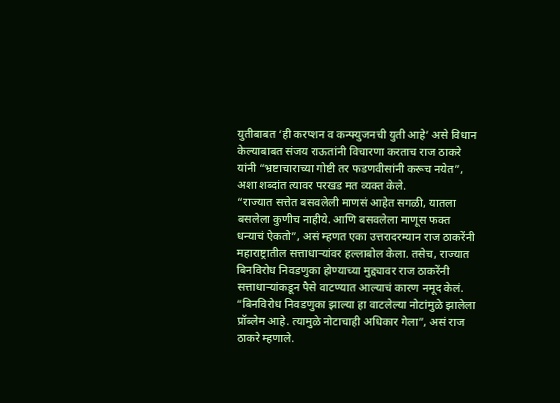युतीबाबत ‘ही करप्शन व कन्फ्युजनची युती आहे’ असे विधान केल्याबाबत संजय राऊतांनी विचारणा करताच राज ठाकरे यांनी “भ्रष्टाचाराच्या गोष्टी तर फडणवीसांनी करूच नयेत”, अशा शब्दांत त्यावर परखड मत व्यक्त केले.
“राज्यात सत्तेत बसवलेली माणसं आहेत सगळी, यातला बसलेला कुणीच नाहीये. आणि बसवलेला माणूस फक्त धन्याचं ऐकतो”, असं म्हणत एका उत्तरादरम्यान राज ठाकरेंनी महाराष्ट्रातील सत्ताधाऱ्यांवर हल्लाबोल केला. तसेच, राज्यात बिनविरोध निवडणुका होण्याच्या मुद्द्यावर राज ठाकरेंनी सत्ताधाऱ्यांकडून पैसे वाटण्यात आल्याचं कारण नमूद केलं. “बिनविरोध निवडणुका झाल्या हा वाटलेल्या नोटांमुळे झालेला प्रॉब्लेम आहे. त्यामुळे नोटाचाही अधिकार गेला”, असं राज ठाकरे म्हणाले.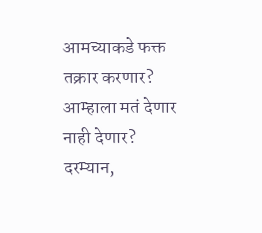आमच्याकडे फक्त तक्रार करणार? आम्हाला मतं देणार नाही देणार?
दरम्यान,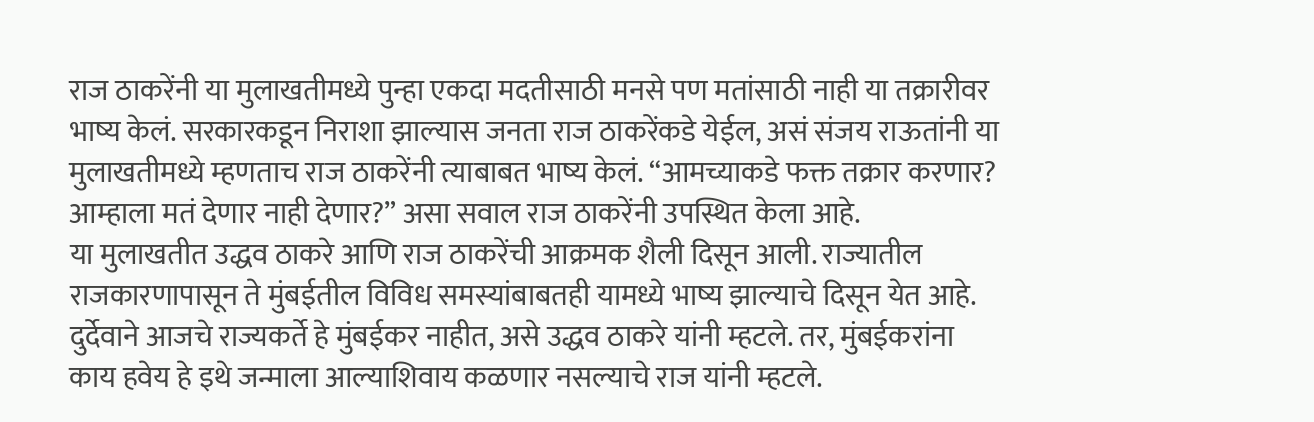राज ठाकरेंनी या मुलाखतीमध्ये पुन्हा एकदा मदतीसाठी मनसे पण मतांसाठी नाही या तक्रारीवर भाष्य केलं. सरकारकडून निराशा झाल्यास जनता राज ठाकरेंकडे येईल, असं संजय राऊतांनी या मुलाखतीमध्ये म्हणताच राज ठाकरेंनी त्याबाबत भाष्य केलं. “आमच्याकडे फक्त तक्रार करणार? आम्हाला मतं देणार नाही देणार?” असा सवाल राज ठाकरेंनी उपस्थित केला आहे.
या मुलाखतीत उद्धव ठाकरे आणि राज ठाकरेंची आक्रमक शैली दिसून आली. राज्यातील राजकारणापासून ते मुंबईतील विविध समस्यांबाबतही यामध्ये भाष्य झाल्याचे दिसून येत आहे. दुर्देवाने आजचे राज्यकर्ते हे मुंबईकर नाहीत, असे उद्धव ठाकरे यांनी म्हटले. तर, मुंबईकरांना काय हवेय हे इथे जन्माला आल्याशिवाय कळणार नसल्याचे राज यांनी म्हटले.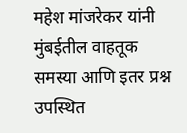महेश मांजरेकर यांनी मुंबईतील वाहतूक समस्या आणि इतर प्रश्न उपस्थित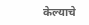केल्याचे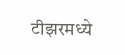टीझरमध्ये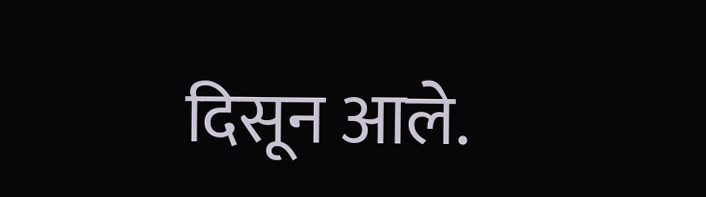दिसून आले.